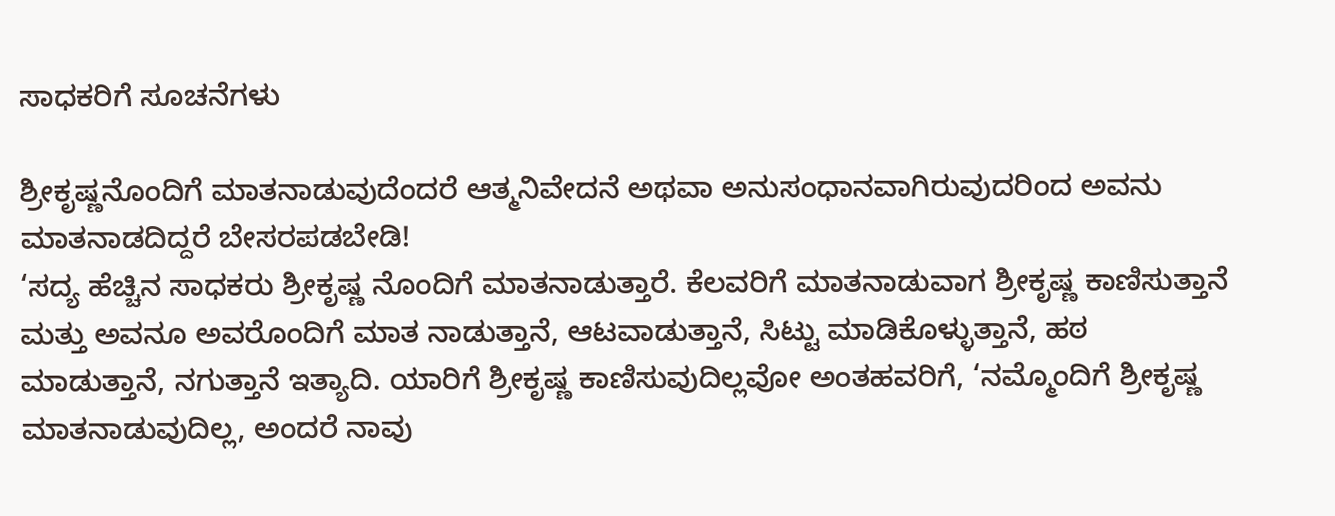ಸಾಧಕರಿಗೆ ಸೂಚನೆಗಳು

ಶ್ರೀಕೃಷ್ಣನೊಂದಿಗೆ ಮಾತನಾಡುವುದೆಂದರೆ ಆತ್ಮನಿವೇದನೆ ಅಥವಾ ಅನುಸಂಧಾನವಾಗಿರುವುದರಿಂದ ಅವನು ಮಾತನಾಡದಿದ್ದರೆ ಬೇಸರಪಡಬೇಡಿ!
‘ಸದ್ಯ ಹೆಚ್ಚಿನ ಸಾಧಕರು ಶ್ರೀಕೃಷ್ಣ ನೊಂದಿಗೆ ಮಾತನಾಡುತ್ತಾರೆ. ಕೆಲವರಿಗೆ ಮಾತನಾಡುವಾಗ ಶ್ರೀಕೃಷ್ಣ ಕಾಣಿಸುತ್ತಾನೆ ಮತ್ತು ಅವನೂ ಅವರೊಂದಿಗೆ ಮಾತ ನಾಡುತ್ತಾನೆ, ಆಟವಾಡುತ್ತಾನೆ, ಸಿಟ್ಟು ಮಾಡಿಕೊಳ್ಳುತ್ತಾನೆ, ಹಠ ಮಾಡುತ್ತಾನೆ, ನಗುತ್ತಾನೆ ಇತ್ಯಾದಿ. ಯಾರಿಗೆ ಶ್ರೀಕೃಷ್ಣ ಕಾಣಿಸುವುದಿಲ್ಲವೋ ಅಂತಹವರಿಗೆ, ‘ನಮ್ಮೊಂದಿಗೆ ಶ್ರೀಕೃಷ್ಣ ಮಾತನಾಡುವುದಿಲ್ಲ, ಅಂದರೆ ನಾವು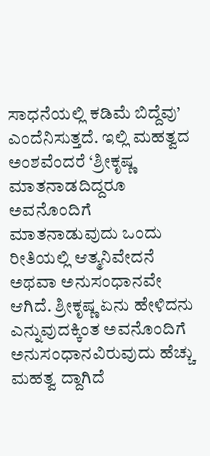ಸಾಧನೆಯಲ್ಲಿ ಕಡಿಮೆ ಬಿದ್ದೆವು’ ಎಂದೆನಿಸುತ್ತದೆ. ಇಲ್ಲಿ ಮಹತ್ವದ ಅಂಶವೆಂದರೆ ‘ಶ್ರೀಕೃಷ್ಣ ಮಾತನಾಡದಿದ್ದರೂ ಅವನೊಂದಿಗೆ ಮಾತನಾಡುವುದು ಒಂದು ರೀತಿಯಲ್ಲಿ ಆತ್ಮನಿವೇದನೆ ಅಥವಾ ಅನುಸಂಧಾನವೇ ಆಗಿದೆ. ಶ್ರೀಕೃಷ್ಣ ಏನು ಹೇಳಿದನು ಎನ್ನುವುದಕ್ಕಿಂತ ಅವನೊಂದಿಗೆ ಅನುಸಂಧಾನವಿರುವುದು ಹೆಚ್ಚು ಮಹತ್ವ ದ್ದಾಗಿದೆ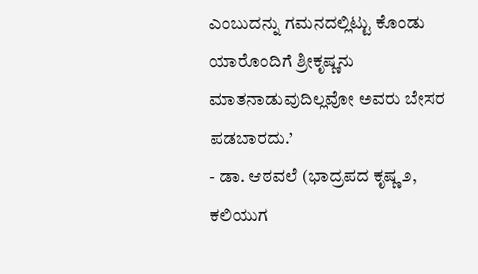ಎಂಬುದನ್ನು ಗಮನದಲ್ಲಿಟ್ಟು ಕೊಂಡು ಯಾರೊಂದಿಗೆ ಶ್ರೀಕೃಷ್ಣನು ಮಾತನಾಡುವುದಿಲ್ಲವೋ ಅವರು ಬೇಸರ ಪಡಬಾರದು.’
- ಡಾ. ಆಠವಲೆ (ಭಾದ್ರಪದ ಕೃಷ್ಣ ೨, ಕಲಿಯುಗ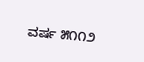ವರ್ಷ ೫೧೧೨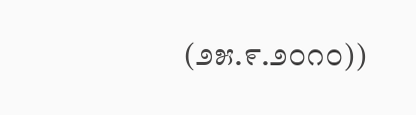(೨೫.೯.೨೦೧೦))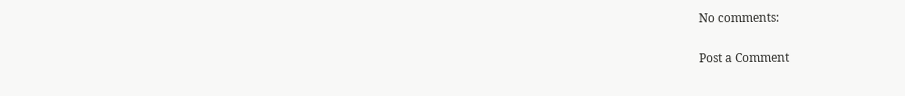No comments:

Post a Comment